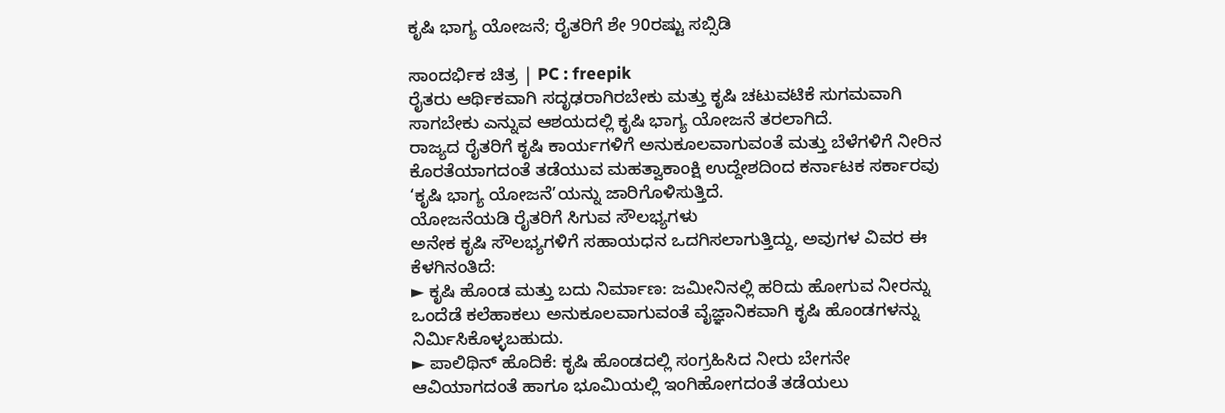ಕೃಷಿ ಭಾಗ್ಯ ಯೋಜನೆ; ರೈತರಿಗೆ ಶೇ 90ರಷ್ಟು ಸಬ್ಸಿಡಿ

ಸಾಂದರ್ಭಿಕ ಚಿತ್ರ | PC : freepik
ರೈತರು ಆರ್ಥಿಕವಾಗಿ ಸದೃಢರಾಗಿರಬೇಕು ಮತ್ತು ಕೃಷಿ ಚಟುವಟಿಕೆ ಸುಗಮವಾಗಿ ಸಾಗಬೇಕು ಎನ್ನುವ ಆಶಯದಲ್ಲಿ ಕೃಷಿ ಭಾಗ್ಯ ಯೋಜನೆ ತರಲಾಗಿದೆ.
ರಾಜ್ಯದ ರೈತರಿಗೆ ಕೃಷಿ ಕಾರ್ಯಗಳಿಗೆ ಅನುಕೂಲವಾಗುವಂತೆ ಮತ್ತು ಬೆಳೆಗಳಿಗೆ ನೀರಿನ ಕೊರತೆಯಾಗದಂತೆ ತಡೆಯುವ ಮಹತ್ವಾಕಾಂಕ್ಷಿ ಉದ್ದೇಶದಿಂದ ಕರ್ನಾಟಕ ಸರ್ಕಾರವು ‘ಕೃಷಿ ಭಾಗ್ಯ ಯೋಜನೆ’ಯನ್ನು ಜಾರಿಗೊಳಿಸುತ್ತಿದೆ.
ಯೋಜನೆಯಡಿ ರೈತರಿಗೆ ಸಿಗುವ ಸೌಲಭ್ಯಗಳು
ಅನೇಕ ಕೃಷಿ ಸೌಲಭ್ಯಗಳಿಗೆ ಸಹಾಯಧನ ಒದಗಿಸಲಾಗುತ್ತಿದ್ದು, ಅವುಗಳ ವಿವರ ಈ ಕೆಳಗಿನಂತಿದೆ:
► ಕೃಷಿ ಹೊಂಡ ಮತ್ತು ಬದು ನಿರ್ಮಾಣ: ಜಮೀನಿನಲ್ಲಿ ಹರಿದು ಹೋಗುವ ನೀರನ್ನು ಒಂದೆಡೆ ಕಲೆಹಾಕಲು ಅನುಕೂಲವಾಗುವಂತೆ ವೈಜ್ಞಾನಿಕವಾಗಿ ಕೃಷಿ ಹೊಂಡಗಳನ್ನು ನಿರ್ಮಿಸಿಕೊಳ್ಳಬಹುದು.
► ಪಾಲಿಥಿನ್ ಹೊದಿಕೆ: ಕೃಷಿ ಹೊಂಡದಲ್ಲಿ ಸಂಗ್ರಹಿಸಿದ ನೀರು ಬೇಗನೇ ಆವಿಯಾಗದಂತೆ ಹಾಗೂ ಭೂಮಿಯಲ್ಲಿ ಇಂಗಿಹೋಗದಂತೆ ತಡೆಯಲು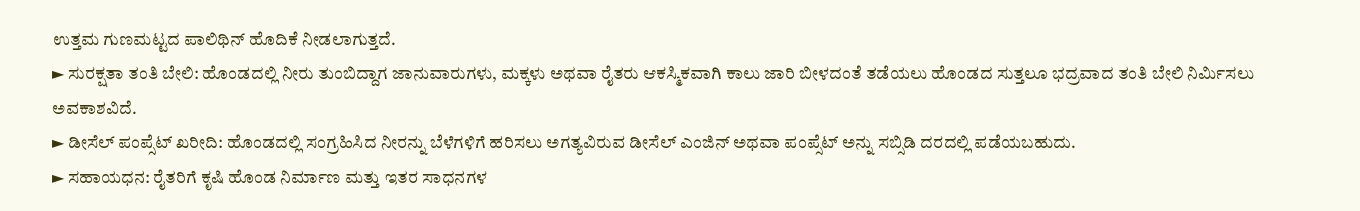ಉತ್ತಮ ಗುಣಮಟ್ಟದ ಪಾಲಿಥಿನ್ ಹೊದಿಕೆ ನೀಡಲಾಗುತ್ತದೆ.
► ಸುರಕ್ಷತಾ ತಂತಿ ಬೇಲಿ: ಹೊಂಡದಲ್ಲಿ ನೀರು ತುಂಬಿದ್ದಾಗ ಜಾನುವಾರುಗಳು, ಮಕ್ಕಳು ಅಥವಾ ರೈತರು ಆಕಸ್ಮಿಕವಾಗಿ ಕಾಲು ಜಾರಿ ಬೀಳದಂತೆ ತಡೆಯಲು ಹೊಂಡದ ಸುತ್ತಲೂ ಭದ್ರವಾದ ತಂತಿ ಬೇಲಿ ನಿರ್ಮಿಸಲು ಅವಕಾಶವಿದೆ.
► ಡೀಸೆಲ್ ಪಂಪ್ಸೆಟ್ ಖರೀದಿ: ಹೊಂಡದಲ್ಲಿ ಸಂಗ್ರಹಿಸಿದ ನೀರನ್ನು ಬೆಳೆಗಳಿಗೆ ಹರಿಸಲು ಅಗತ್ಯವಿರುವ ಡೀಸೆಲ್ ಎಂಜಿನ್ ಅಥವಾ ಪಂಪ್ಸೆಟ್ ಅನ್ನು ಸಬ್ಸಿಡಿ ದರದಲ್ಲಿ ಪಡೆಯಬಹುದು.
► ಸಹಾಯಧನ: ರೈತರಿಗೆ ಕೃಷಿ ಹೊಂಡ ನಿರ್ಮಾಣ ಮತ್ತು ಇತರ ಸಾಧನಗಳ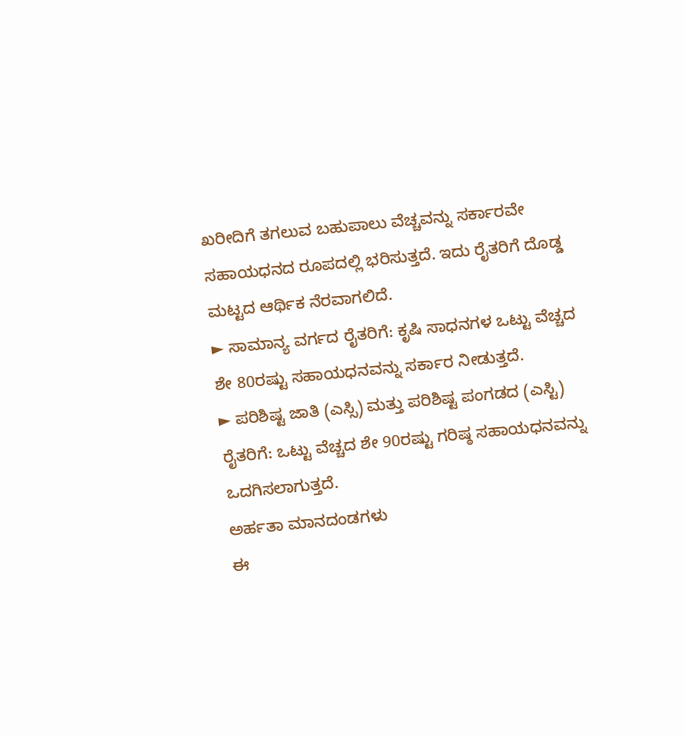ಖರೀದಿಗೆ ತಗಲುವ ಬಹುಪಾಲು ವೆಚ್ಚವನ್ನು ಸರ್ಕಾರವೇ ಸಹಾಯಧನದ ರೂಪದಲ್ಲಿ ಭರಿಸುತ್ತದೆ. ಇದು ರೈತರಿಗೆ ದೊಡ್ಡ ಮಟ್ಟದ ಆರ್ಥಿಕ ನೆರವಾಗಲಿದೆ.
► ಸಾಮಾನ್ಯ ವರ್ಗದ ರೈತರಿಗೆ: ಕೃಷಿ ಸಾಧನಗಳ ಒಟ್ಟು ವೆಚ್ಚದ ಶೇ 80ರಷ್ಟು ಸಹಾಯಧನವನ್ನು ಸರ್ಕಾರ ನೀಡುತ್ತದೆ.
► ಪರಿಶಿಷ್ಟ ಜಾತಿ (ಎಸ್ಸಿ) ಮತ್ತು ಪರಿಶಿಷ್ಟ ಪಂಗಡದ (ಎಸ್ಟಿ) ರೈತರಿಗೆ: ಒಟ್ಟು ವೆಚ್ಚದ ಶೇ 90ರಷ್ಟು ಗರಿಷ್ಠ ಸಹಾಯಧನವನ್ನು ಒದಗಿಸಲಾಗುತ್ತದೆ.
ಅರ್ಹತಾ ಮಾನದಂಡಗಳು
ಈ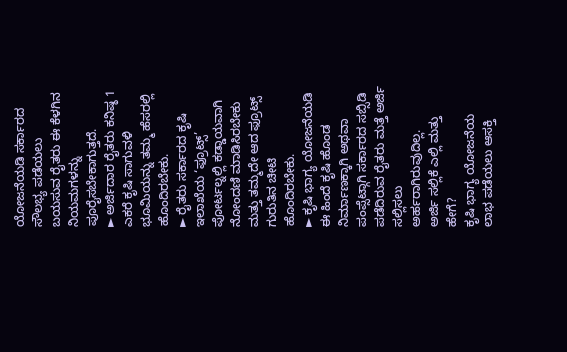ಯೋಜನೆಯಡಿ ಸರ್ಕಾರದ ಸೌಲಭ್ಯ ಪಡೆಯಲು ಬಯಸುವ ರೈತರು ಈ ಕೆಳಗಿನ ನಿಯಮಗಳನ್ನು ಪೂರೈಸಬೇಕಾಗುತ್ತದೆ.
► ಅರ್ಜಿದಾರ ರೈತರು ಕನಿಷ್ಠ 1 ಎಕರೆ ಕೃಷಿ ಸಾಗುವಳಿ ಭೂಮಿಯನ್ನು ತಮ್ಮ ಹೆಸರಲ್ಲಿ ಹೊಂದಿರಬೇಕು.
► ರೈತರು ಸರ್ಕಾರದ ಕೃಷಿ ಇಲಾಖೆಯ ‘ಫ್ರೂಟ್ಸ್’ ಪೋರ್ಟಲ್ನಲ್ಲಿ ಕಡ್ಡಾಯವಾಗಿ ನೋಂದಣಿ ಮಾಡಿಸಿರಬೇಕು ಮತ್ತು ತಮ್ಮದೇ ಆದ ಫ್ರೂಟ್ಸ್ ಗುರುತಿನ ಚೀಟಿ ಹೊಂದಿರಬೇಕು.
► ಕೃಷಿ ಭಾಗ್ಯ ಯೋಜನೆಯಡಿ ಈ ಹಿಂದೆ ಕೃಷಿ ಹೊಂಡ ನಿರ್ಮಾಣಕ್ಕಾಗಿ ಅಥವಾ ಪಂಪ್ಸೆಟ್ಗಾಗಿ ಸರ್ಕಾರದ ಸಬ್ಸಿಡಿ ಪಡೆದಿರುವ ರೈತರು ಮತ್ತೆ ಅರ್ಜಿ ಸಲ್ಲಿಸಲು ಅರ್ಹರಾಗಿರುವುದಿಲ್ಲ.
ಅರ್ಜಿ ಸಲ್ಲಿಕೆ ಎಲ್ಲಿ ಮತ್ತು ಹೇಗೆ?
ಕೃಷಿ ಭಾಗ್ಯ ಯೋಜನೆಯ ಲಾಭ ಪಡೆಯಲು ಆಸಕ್ತಿ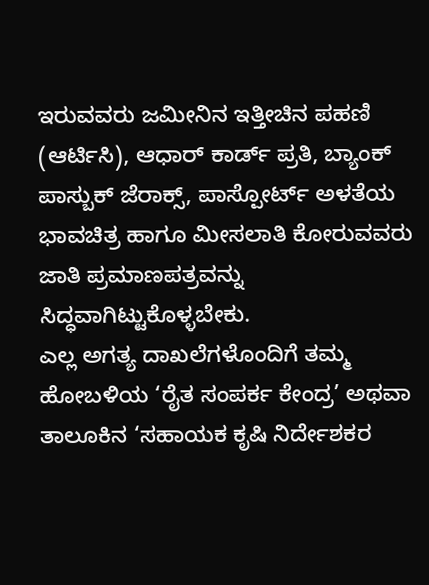ಇರುವವರು ಜಮೀನಿನ ಇತ್ತೀಚಿನ ಪಹಣಿ (ಆರ್ಟಿಸಿ), ಆಧಾರ್ ಕಾರ್ಡ್ ಪ್ರತಿ, ಬ್ಯಾಂಕ್ ಪಾಸ್ಬುಕ್ ಜೆರಾಕ್ಸ್, ಪಾಸ್ಪೋರ್ಟ್ ಅಳತೆಯ ಭಾವಚಿತ್ರ ಹಾಗೂ ಮೀಸಲಾತಿ ಕೋರುವವರು ಜಾತಿ ಪ್ರಮಾಣಪತ್ರವನ್ನು ಸಿದ್ಧವಾಗಿಟ್ಟುಕೊಳ್ಳಬೇಕು.
ಎಲ್ಲ ಅಗತ್ಯ ದಾಖಲೆಗಳೊಂದಿಗೆ ತಮ್ಮ ಹೋಬಳಿಯ ‘ರೈತ ಸಂಪರ್ಕ ಕೇಂದ್ರ’ ಅಥವಾ ತಾಲೂಕಿನ ‘ಸಹಾಯಕ ಕೃಷಿ ನಿರ್ದೇಶಕರ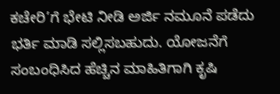ಕಚೇರಿ’ಗೆ ಭೇಟಿ ನೀಡಿ ಅರ್ಜಿ ನಮೂನೆ ಪಡೆದು ಭರ್ತಿ ಮಾಡಿ ಸಲ್ಲಿಸಬಹುದು. ಯೋಜನೆಗೆ ಸಂಬಂಧಿಸಿದ ಹೆಚ್ಚಿನ ಮಾಹಿತಿಗಾಗಿ ಕೃಷಿ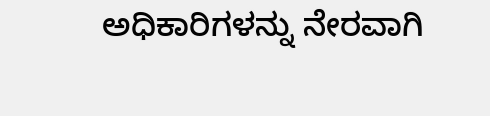ಅಧಿಕಾರಿಗಳನ್ನು ನೇರವಾಗಿ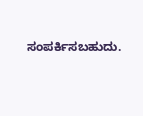ಸಂಪರ್ಕಿಸಬಹುದು.